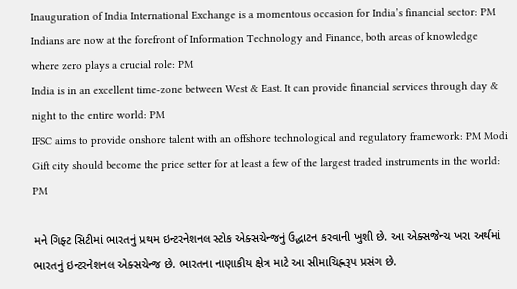Inauguration of India International Exchange is a momentous occasion for India’s financial sector: PM
Indians are now at the forefront of Information Technology and Finance, both areas of knowledge where zero plays a crucial role: PM
India is in an excellent time-zone between West & East. It can provide financial services through day & night to the entire world: PM
IFSC aims to provide onshore talent with an offshore technological and regulatory framework: PM Modi
Gift city should become the price setter for at least a few of the largest traded instruments in the world: PM

મને ગિફ્ટ સિટીમાં ભારતનું પ્રથમ ઇન્ટરનેશનલ સ્ટોક એક્સચેન્જનું ઉદ્ઘાટન કરવાની ખુશી છે. આ એક્સજેન્ચ ખરા અર્થમાં ભારતનું ઇન્ટરનેશનલ એક્સચેન્જ છે. ભારતના નાણાકીય ક્ષેત્ર માટે આ સીમાચિહ્નરૂપ પ્રસંગ છે.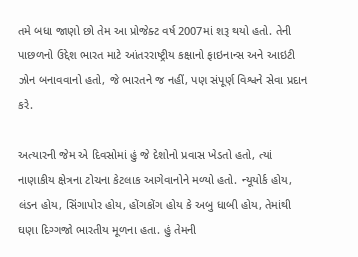તમે બધા જાણો છો તેમ આ પ્રોજેક્ટ વર્ષ 2007માં શરૂ થયો હતો. તેની પાછળનો ઉદ્દેશ ભારત માટે આંતરરાષ્ટ્રીય કક્ષાનો ફાઇનાન્સ અને આઇટી ઝોન બનાવવાનો હતો, જે ભારતને જ નહીં, પણ સંપૂર્ણ વિશ્વને સેવા પ્રદાન કરે.

અત્યારની જેમ એ દિવસોમાં હું જે દેશોનો પ્રવાસ ખેડતો હતો, ત્યાં નાણાકીય ક્ષેત્રના ટોચના કેટલાક આગેવાનોને મળ્યો હતો. ન્યૂયોર્ક હોય, લંડન હોય, સિંગાપોર હોય, હોંગકોંગ હોય કે અબુ ધાબી હોય, તેમાંથી ઘણા દિગ્ગજો ભારતીય મૂળના હતા. હું તેમની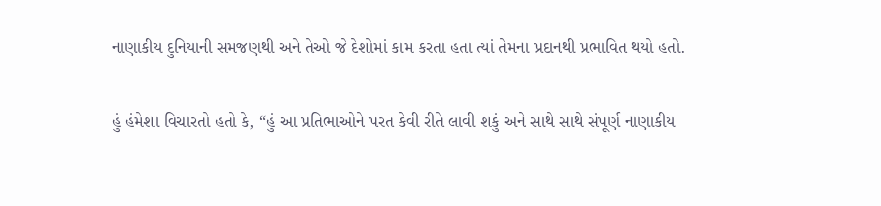નાણાકીય દુનિયાની સમજણથી અને તેઓ જે દેશોમાં કામ કરતા હતા ત્યાં તેમના પ્રદાનથી પ્રભાવિત થયો હતો.

હું હંમેશા વિચારતો હતો કે, “હું આ પ્રતિભાઓને પરત કેવી રીતે લાવી શકું અને સાથે સાથે સંપૂર્ણ નાણાકીય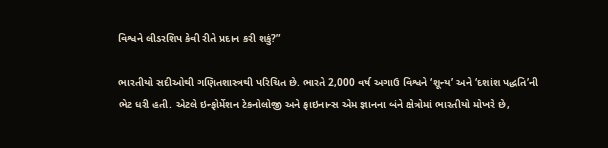વિશ્વને લીડરશિપ કેવી રીતે પ્રદાન કરી શકું?”

ભારતીયો સદીઓથી ગણિતશાસ્ત્રથી પરિચિત છે. ભારતે 2,000 વર્ષ અગાઉ વિશ્વને ‘શૂન્ય’ અને ‘દશાંશ પદ્ધતિ’ની ભેટ ધરી હતી. એટલે ઇન્ફોર્મેશન ટેકનોલોજી અને ફાઇનાન્સ એમ જ્ઞાનના બંને ક્ષેત્રોમાં ભારતીયો મોખરે છે,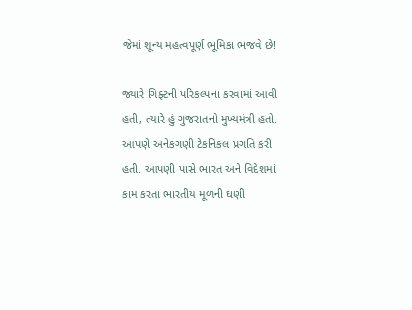જેમાં શૂન્ય મહત્વપૂર્ણ ભૂમિકા ભજવે છે!

જ્યારે ગિફ્ટની પરિકલ્પના કરવામાં આવી હતી, ત્યારે હું ગુજરાતનો મુખ્યમંત્રી હતો. આપણે અનેકગણી ટેકનિકલ પ્રગતિ કરી હતી. આપણી પાસે ભારત અને વિદેશમાં કામ કરતા ભારતીય મૂળની ઘણી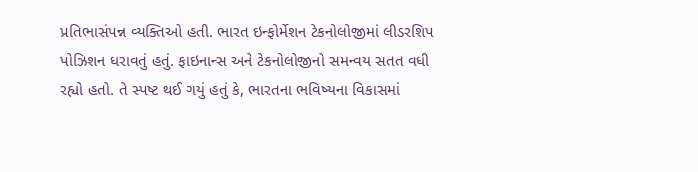પ્રતિભાસંપન્ન વ્યક્તિઓ હતી. ભારત ઇન્ફોર્મેશન ટેકનોલોજીમાં લીડરશિપ પોઝિશન ધરાવતું હતું. ફાઇનાન્સ અને ટેકનોલોજીનો સમન્વય સતત વધી રહ્યો હતો. તે સ્પષ્ટ થઈ ગયું હતું કે, ભારતના ભવિષ્યના વિકાસમાં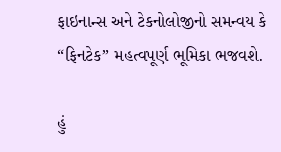ફાઇનાન્સ અને ટેકનોલોજીનો સમન્વય કે “ફિનટેક” મહત્વપૂર્ણ ભૂમિકા ભજવશે.

હું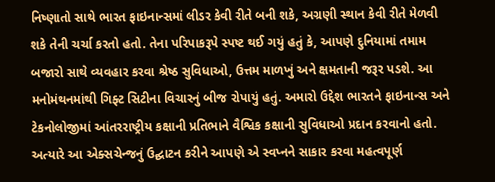નિષ્ણાતો સાથે ભારત ફાઇનાન્સમાં લીડર કેવી રીતે બની શકે, અગ્રણી સ્થાન કેવી રીતે મેળવી શકે તેની ચર્ચા કરતો હતો. તેના પરિપાકરૂપે સ્પષ્ટ થઈ ગયું હતું કે, આપણે દુનિયામાં તમામ બજારો સાથે વ્યવહાર કરવા શ્રેષ્ઠ સુવિધાઓ, ઉત્તમ માળખું અને ક્ષમતાની જરૂર પડશે. આ મનોમંથનમાંથી ગિફ્ટ સિટીના વિચારનું બીજ રોપાયું હતું. અમારો ઉદ્દેશ ભારતને ફાઇનાન્સ અને ટેકનોલોજીમાં આંતરરાષ્ટ્રીય કક્ષાની પ્રતિભાને વૈશ્વિક કક્ષાની સુવિધાઓ પ્રદાન કરવાનો હતો. અત્યારે આ એક્સચેન્જનું ઉદ્ઘાટન કરીને આપણે એ સ્વપ્નને સાકાર કરવા મહત્વપૂર્ણ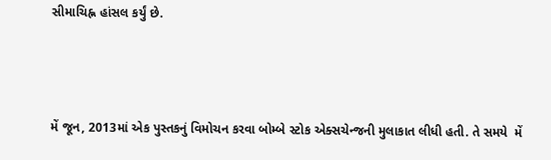સીમાચિહ્ન હાંસલ કર્યું છે.



મેં જૂન, 2013માં એક પુસ્તકનું વિમોચન કરવા બોમ્બે સ્ટોક એક્સચેન્જની મુલાકાત લીધી હતી. તે સમયે  મેં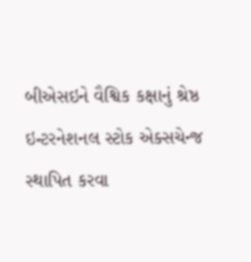બીએસઇને વૈશ્વિક કક્ષાનું શ્રેષ્ઠ ઇન્ટરનેશનલ સ્ટોક એક્સચેન્જ સ્થાપિત કરવા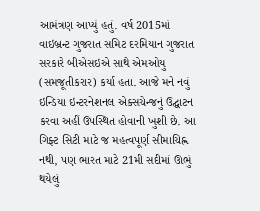આમંત્રણ આપ્યું હતું. વર્ષ 2015માં વાઇબ્રન્ટ ગુજરાત સમિટ દરમિયાન ગુજરાત સરકારે બીએસઇએ સાથે એમઓયુ (સમજૂતીકરાર) કર્યા હતા. આજે મને નવું ઇન્ડિયા ઇન્ટરનેશનલ એક્સચેન્જનું ઉદ્ઘાટન કરવા અહીં ઉપસ્થિત હોવાની ખુશી છે. આ ગિફ્ટ સિટી માટે જ મહત્વપૂર્ણ સીમાચિહ્ન નથી, પણ ભારત માટે 21મી સદીમાં ઊભું થયેલું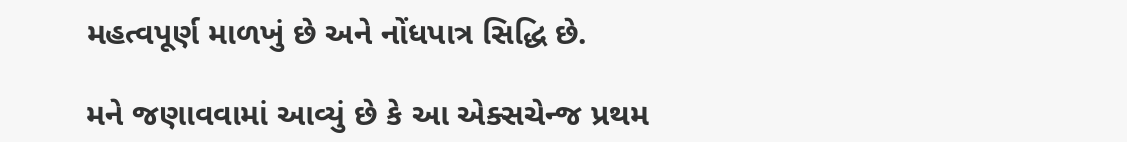મહત્વપૂર્ણ માળખું છે અને નોંધપાત્ર સિદ્ધિ છે.

મને જણાવવામાં આવ્યું છે કે આ એક્સચેન્જ પ્રથમ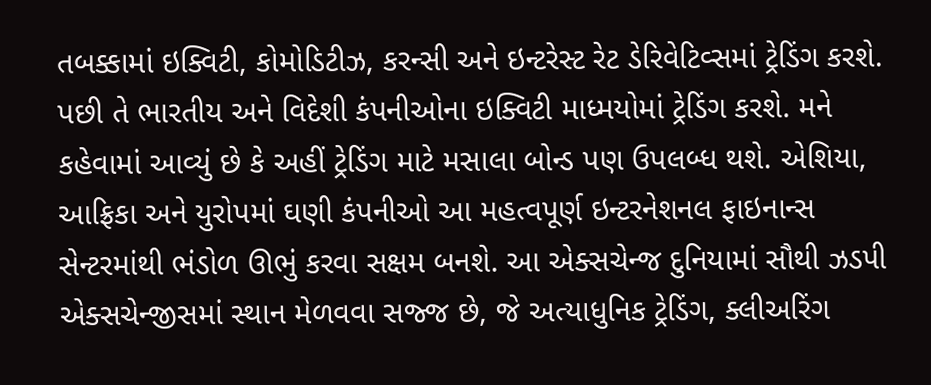તબક્કામાં ઇક્વિટી, કોમોડિટીઝ, કરન્સી અને ઇન્ટરેસ્ટ રેટ ડેરિવેટિવ્સમાં ટ્રેડિંગ કરશે. પછી તે ભારતીય અને વિદેશી કંપનીઓના ઇક્વિટી માધ્મયોમાં ટ્રેડિંગ કરશે. મને કહેવામાં આવ્યું છે કે અહીં ટ્રેડિંગ માટે મસાલા બોન્ડ પણ ઉપલબ્ધ થશે. એશિયા, આફ્રિકા અને યુરોપમાં ઘણી કંપનીઓ આ મહત્વપૂર્ણ ઇન્ટરનેશનલ ફાઇનાન્સ સેન્ટરમાંથી ભંડોળ ઊભું કરવા સક્ષમ બનશે. આ એક્સચેન્જ દુનિયામાં સૌથી ઝડપી એક્સચેન્જીસમાં સ્થાન મેળવવા સજ્જ છે, જે અત્યાધુનિક ટ્રેડિંગ, ક્લીઅરિંગ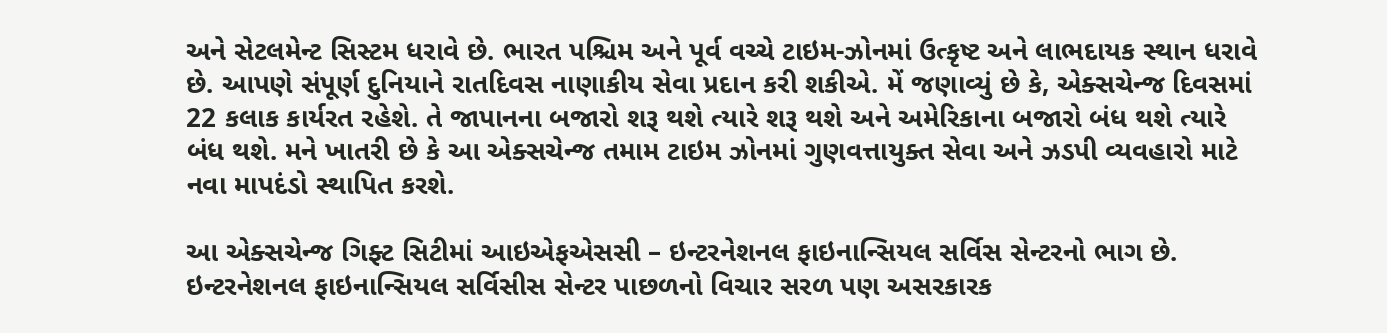અને સેટલમેન્ટ સિસ્ટમ ધરાવે છે. ભારત પશ્ચિમ અને પૂર્વ વચ્ચે ટાઇમ-ઝોનમાં ઉત્કૃષ્ટ અને લાભદાયક સ્થાન ધરાવે છે. આપણે સંપૂર્ણ દુનિયાને રાતદિવસ નાણાકીય સેવા પ્રદાન કરી શકીએ. મેં જણાવ્યું છે કે, એક્સચેન્જ દિવસમાં 22 કલાક કાર્યરત રહેશે. તે જાપાનના બજારો શરૂ થશે ત્યારે શરૂ થશે અને અમેરિકાના બજારો બંધ થશે ત્યારે બંધ થશે. મને ખાતરી છે કે આ એક્સચેન્જ તમામ ટાઇમ ઝોનમાં ગુણવત્તાયુક્ત સેવા અને ઝડપી વ્યવહારો માટે નવા માપદંડો સ્થાપિત કરશે.

આ એક્સચેન્જ ગિફ્ટ સિટીમાં આઇએફએસસી – ઇન્ટરનેશનલ ફાઇનાન્સિયલ સર્વિસ સેન્ટરનો ભાગ છે. ઇન્ટરનેશનલ ફાઇનાન્સિયલ સર્વિસીસ સેન્ટર પાછળનો વિચાર સરળ પણ અસરકારક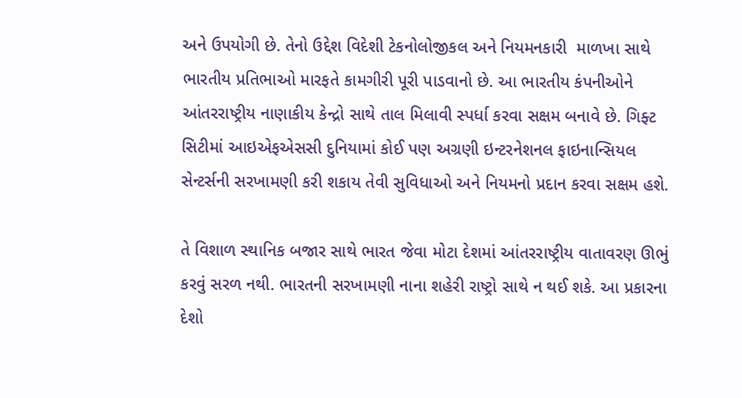અને ઉપયોગી છે. તેનો ઉદ્દેશ વિદેશી ટેકનોલોજીકલ અને નિયમનકારી  માળખા સાથે ભારતીય પ્રતિભાઓ મારફતે કામગીરી પૂરી પાડવાનો છે. આ ભારતીય કંપનીઓને આંતરરાષ્ટ્રીય નાણાકીય કેન્દ્રો સાથે તાલ મિલાવી સ્પર્ધા કરવા સક્ષમ બનાવે છે. ગિફ્ટ સિટીમાં આઇએફએસસી દુનિયામાં કોઈ પણ અગ્રણી ઇન્ટરનેશનલ ફાઇનાન્સિયલ સેન્ટર્સની સરખામણી કરી શકાય તેવી સુવિધાઓ અને નિયમનો પ્રદાન કરવા સક્ષમ હશે.

તે વિશાળ સ્થાનિક બજાર સાથે ભારત જેવા મોટા દેશમાં આંતરરાષ્ટ્રીય વાતાવરણ ઊભું કરવું સરળ નથી. ભારતની સરખામણી નાના શહેરી રાષ્ટ્રો સાથે ન થઈ શકે. આ પ્રકારના દેશો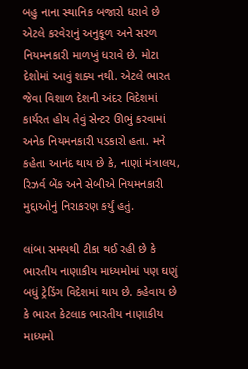બહુ નાના સ્થાનિક બજારો ધરાવે છે એટલે કરવેરાનું અનુકૂળ અને સરળ નિયમનકારી માળખું ધરાવે છે. મોટા દેશોમાં આવું શક્ય નથી. એટલે ભારત જેવા વિશાળ દેશની અંદર વિદેશમાં કાર્યરત હોય તેવું સેન્ટર ઊભું કરવામાં અનેક નિયમનકારી પડકારો હતા. મને કહેતા આનંદ થાય છે કે, નાણાં મંત્રાલય, રિઝર્વ બેંક અને સેબીએ નિયમનકારી મુદ્દાઓનું નિરાકરણ કર્યું હતું.

લાંબા સમયથી ટીકા થઈ રહી છે કે ભારતીય નાણાકીય માધ્યમોમાં પણ ઘણું બધું ટ્રેડિંગ વિદેશમાં થાય છે. કહેવાય છે કે ભારત કેટલાક ભારતીય નાણાકીય માધ્યમો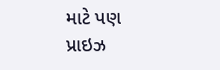માટે પણ પ્રાઇઝ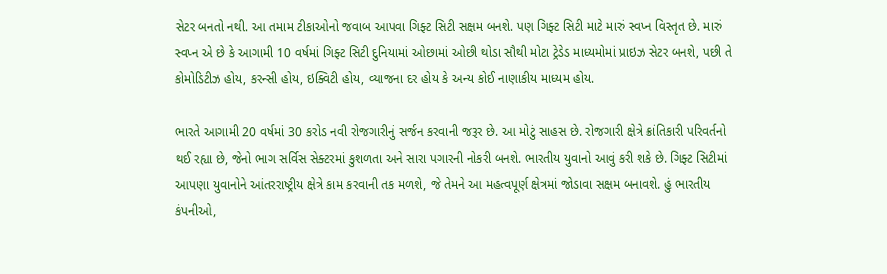સેટર બનતો નથી. આ તમામ ટીકાઓનો જવાબ આપવા ગિફ્ટ સિટી સક્ષમ બનશે. પણ ગિફ્ટ સિટી માટે મારું સ્વપ્ન વિસ્તૃત છે. મારું સ્વપ્ન એ છે કે આગામી 10 વર્ષમાં ગિફ્ટ સિટી દુનિયામાં ઓછામાં ઓછી થોડા સૌથી મોટા ટ્રેડેડ માધ્યમોમાં પ્રાઇઝ સેટર બનશે, પછી તે કોમોડિટીઝ હોય, કરન્સી હોય, ઇક્વિટી હોય, વ્યાજના દર હોય કે અન્ય કોઈ નાણાકીય માધ્યમ હોય.

ભારતે આગામી 20 વર્ષમાં 30 કરોડ નવી રોજગારીનું સર્જન કરવાની જરૂર છે. આ મોટું સાહસ છે. રોજગારી ક્ષેત્રે ક્રાંતિકારી પરિવર્તનો થઈ રહ્યા છે, જેનો ભાગ સર્વિસ સેક્ટરમાં કુશળતા અને સારા પગારની નોકરી બનશે. ભારતીય યુવાનો આવું કરી શકે છે. ગિફ્ટ સિટીમાં આપણા યુવાનોને આંતરરાષ્ટ્રીય ક્ષેત્રે કામ કરવાની તક મળશે, જે તેમને આ મહત્વપૂર્ણ ક્ષેત્રમાં જોડાવા સક્ષમ બનાવશે. હું ભારતીય કંપનીઓ,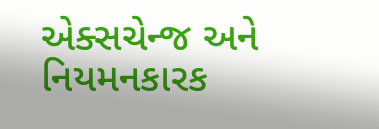એક્સચેન્જ અને નિયમનકારક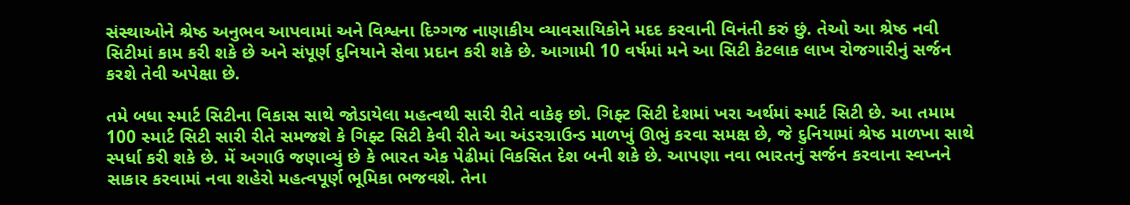સંસ્થાઓને શ્રેષ્ઠ અનુભવ આપવામાં અને વિશ્વના દિગ્ગજ નાણાકીય વ્યાવસાયિકોને મદદ કરવાની વિનંતી કરું છું. તેઓ આ શ્રેષ્ઠ નવી સિટીમાં કામ કરી શકે છે અને સંપૂર્ણ દુનિયાને સેવા પ્રદાન કરી શકે છે. આગામી 10 વર્ષમાં મને આ સિટી કેટલાક લાખ રોજગારીનું સર્જન કરશે તેવી અપેક્ષા છે.

તમે બધા સ્માર્ટ સિટીના વિકાસ સાથે જોડાયેલા મહત્વથી સારી રીતે વાકેફ છો. ગિફ્ટ સિટી દેશમાં ખરા અર્થમાં સ્માર્ટ સિટી છે. આ તમામ 100 સ્માર્ટ સિટી સારી રીતે સમજશે કે ગિફ્ટ સિટી કેવી રીતે આ અંડરગ્રાઉન્ડ માળખું ઊભું કરવા સમક્ષ છે, જે દુનિયામાં શ્રેષ્ઠ માળખા સાથે સ્પર્ધા કરી શકે છે. મેં અગાઉ જણાવ્યું છે કે ભારત એક પેઢીમાં વિકસિત દેશ બની શકે છે. આપણા નવા ભારતનું સર્જન કરવાના સ્વપ્નને સાકાર કરવામાં નવા શહેરો મહત્વપૂર્ણ ભૂમિકા ભજવશે. તેના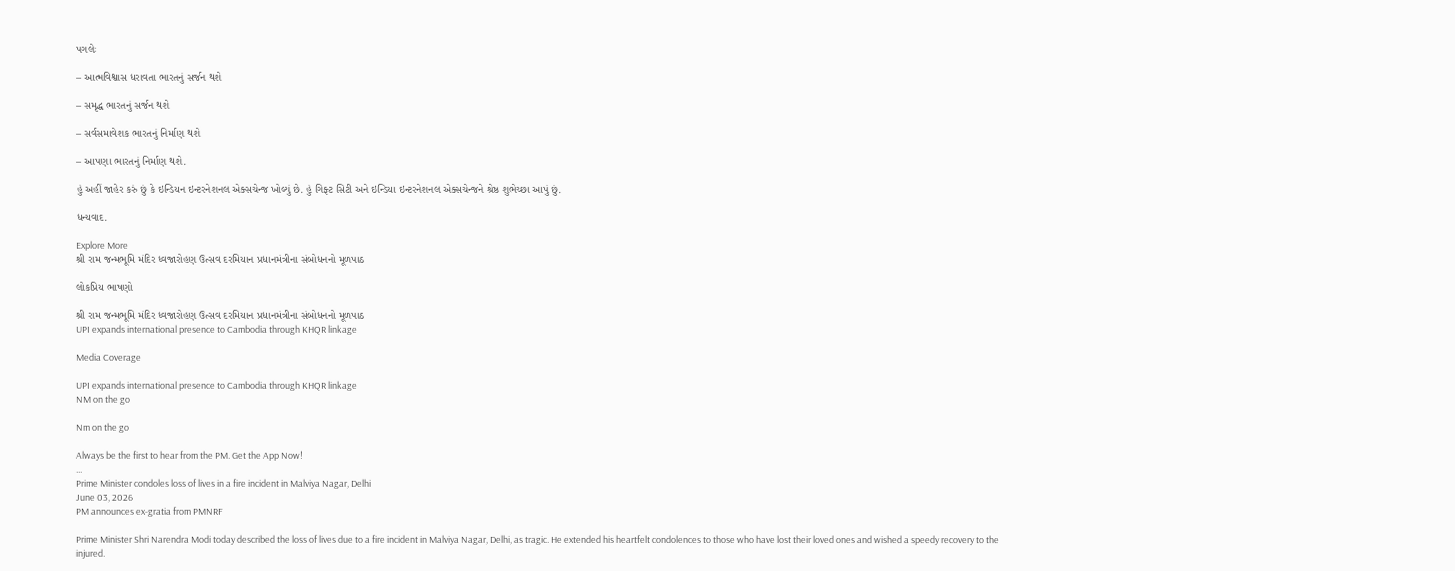પગલેઃ

– આત્મવિશ્વાસ ધરાવતા ભારતનું સર્જન થશે

– સમૃદ્ધ ભારતનું સર્જન થશે

– સર્વસમાવેશક ભારતનું નિર્માણ થશે

– આપણા ભારતનું નિર્માણ થશે.

હું અહીં જાહેર કરું છું કે ઇન્ડિયન ઇન્ટરનેશનલ એક્સચેન્જ ખોલ્યું છે. હું ગિફ્ટ સિટી અને ઇન્ડિયા ઇન્ટરનેશનલ એક્સચેન્જને શ્રેષ્ઠ શુભેચ્છા આપું છું.

ધન્યવાદ.

Explore More
શ્રી રામ જન્મભૂમિ મંદિર ધ્વજારોહણ ઉત્સવ દરમિયાન પ્રધાનમંત્રીના સંબોધનનો મૂળપાઠ

લોકપ્રિય ભાષણો

શ્રી રામ જન્મભૂમિ મંદિર ધ્વજારોહણ ઉત્સવ દરમિયાન પ્રધાનમંત્રીના સંબોધનનો મૂળપાઠ
UPI expands international presence to Cambodia through KHQR linkage

Media Coverage

UPI expands international presence to Cambodia through KHQR linkage
NM on the go

Nm on the go

Always be the first to hear from the PM. Get the App Now!
...
Prime Minister condoles loss of lives in a fire incident in Malviya Nagar, Delhi
June 03, 2026
PM announces ex-gratia from PMNRF

Prime Minister Shri Narendra Modi today described the loss of lives due to a fire incident in Malviya Nagar, Delhi, as tragic. He extended his heartfelt condolences to those who have lost their loved ones and wished a speedy recovery to the injured.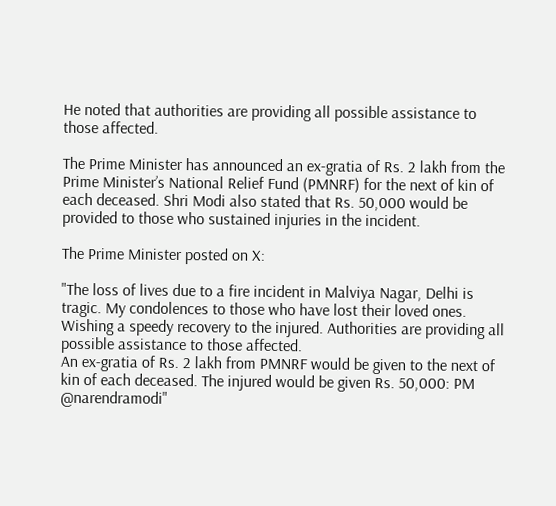He noted that authorities are providing all possible assistance to those affected.

The Prime Minister has announced an ex-gratia of Rs. 2 lakh from the Prime Minister’s National Relief Fund (PMNRF) for the next of kin of each deceased. Shri Modi also stated that Rs. 50,000 would be provided to those who sustained injuries in the incident.

The Prime Minister posted on X:

"The loss of lives due to a fire incident in Malviya Nagar, Delhi is tragic. My condolences to those who have lost their loved ones. Wishing a speedy recovery to the injured. Authorities are providing all possible assistance to those affected.
An ex-gratia of Rs. 2 lakh from PMNRF would be given to the next of kin of each deceased. The injured would be given Rs. 50,000: PM @narendramodi"